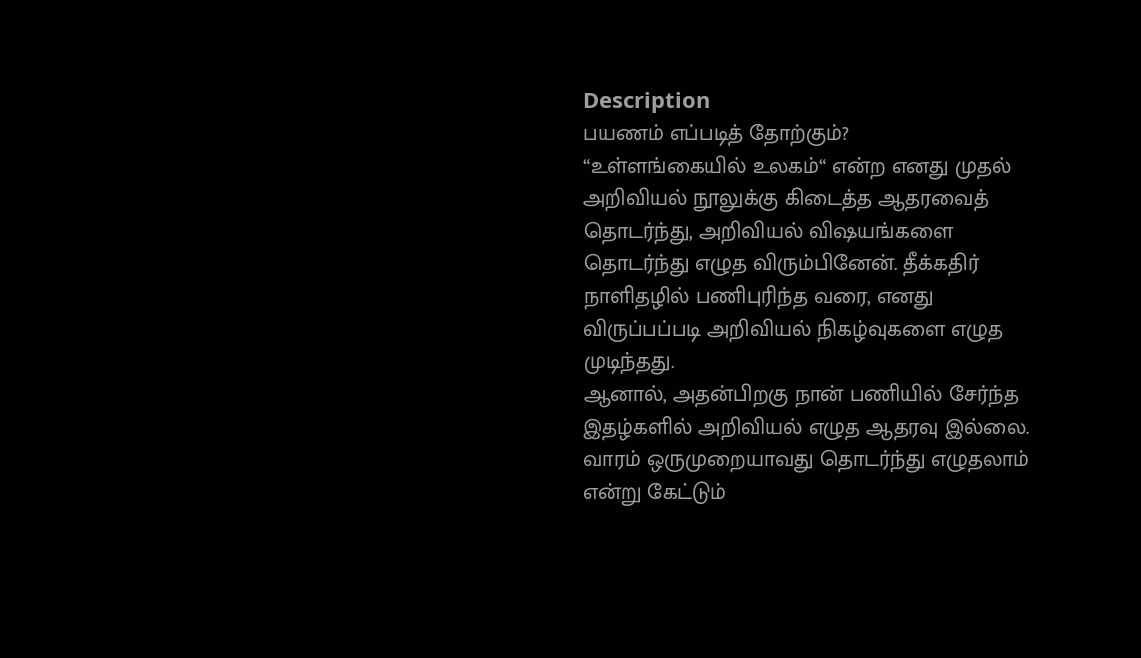Description
பயணம் எப்படித் தோற்கும்?
“உள்ளங்கையில் உலகம்“ என்ற எனது முதல் அறிவியல் நூலுக்கு கிடைத்த ஆதரவைத் தொடர்ந்து, அறிவியல் விஷயங்களை தொடர்ந்து எழுத விரும்பினேன். தீக்கதிர் நாளிதழில் பணிபுரிந்த வரை, எனது விருப்பப்படி அறிவியல் நிகழ்வுகளை எழுத முடிந்தது.
ஆனால், அதன்பிறகு நான் பணியில் சேர்ந்த இதழ்களில் அறிவியல் எழுத ஆதரவு இல்லை. வாரம் ஒருமுறையாவது தொடர்ந்து எழுதலாம் என்று கேட்டும்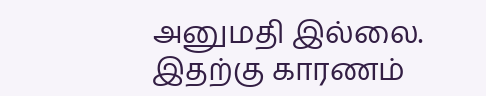அனுமதி இல்லை.
இதற்கு காரணம்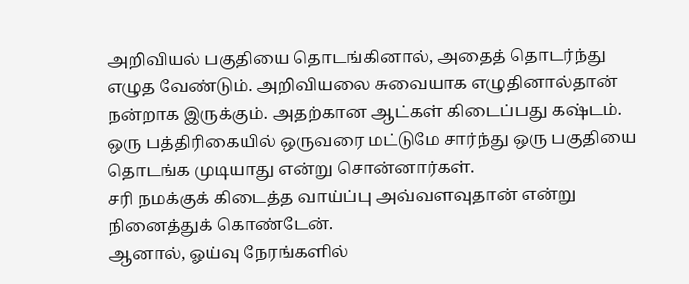அறிவியல் பகுதியை தொடங்கினால், அதைத் தொடர்ந்து எழுத வேண்டும். அறிவியலை சுவையாக எழுதினால்தான் நன்றாக இருக்கும். அதற்கான ஆட்கள் கிடைப்பது கஷ்டம். ஒரு பத்திரிகையில் ஒருவரை மட்டுமே சார்ந்து ஒரு பகுதியை தொடங்க முடியாது என்று சொன்னார்கள்.
சரி நமக்குக் கிடைத்த வாய்ப்பு அவ்வளவுதான் என்று நினைத்துக் கொண்டேன்.
ஆனால், ஓய்வு நேரங்களில்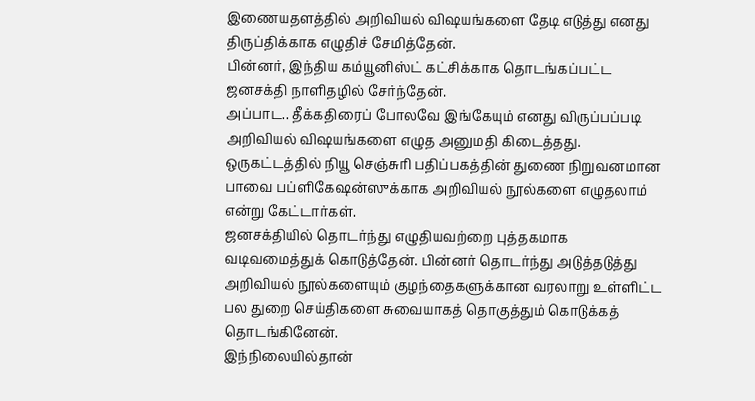இணையதளத்தில் அறிவியல் விஷயங்களை தேடி எடுத்து எனது திருப்திக்காக எழுதிச் சேமித்தேன்.
பின்னர், இந்திய கம்யூனிஸ்ட் கட்சிக்காக தொடங்கப்பட்ட ஜனசக்தி நாளிதழில் சேர்ந்தேன்.
அப்பாட.. தீக்கதிரைப் போலவே இங்கேயும் எனது விருப்பப்படி அறிவியல் விஷயங்களை எழுத அனுமதி கிடைத்தது.
ஒருகட்டத்தில் நியூ செஞ்சுரி பதிப்பகத்தின் துணை நிறுவனமான பாவை பப்ளிகேஷன்ஸுக்காக அறிவியல் நூல்களை எழுதலாம் என்று கேட்டார்கள்.
ஜனசக்தியில் தொடர்ந்து எழுதியவற்றை புத்தகமாக வடிவமைத்துக் கொடுத்தேன். பின்னர் தொடர்ந்து அடுத்தடுத்து அறிவியல் நூல்களையும் குழந்தைகளுக்கான வரலாறு உள்ளிட்ட பல துறை செய்திகளை சுவையாகத் தொகுத்தும் கொடுக்கத் தொடங்கினேன்.
இந்நிலையில்தான்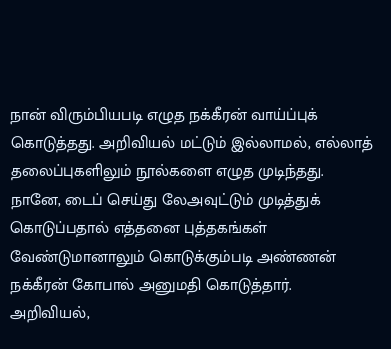நான் விரும்பியபடி எழுத நக்கீரன் வாய்ப்புக் கொடுத்தது. அறிவியல் மட்டும் இல்லாமல், எல்லாத் தலைப்புகளிலும் நூல்களை எழுத முடிந்தது.
நானே, டைப் செய்து லேஅவுட்டும் முடித்துக் கொடுப்பதால் எத்தனை புத்தகங்கள் வேண்டுமானாலும் கொடுக்கும்படி அண்ணன் நக்கீரன் கோபால் அனுமதி கொடுத்தார்.
அறிவியல்,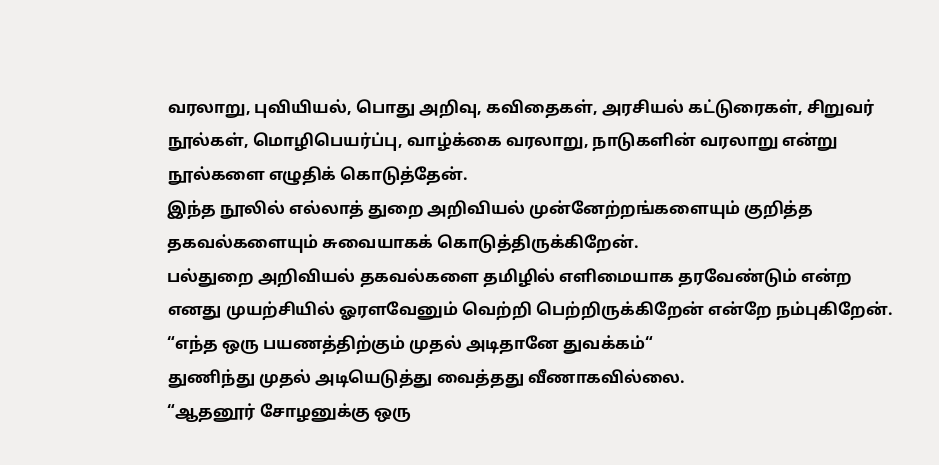வரலாறு, புவியியல், பொது அறிவு, கவிதைகள், அரசியல் கட்டுரைகள், சிறுவர் நூல்கள், மொழிபெயர்ப்பு, வாழ்க்கை வரலாறு, நாடுகளின் வரலாறு என்று நூல்களை எழுதிக் கொடுத்தேன்.
இந்த நூலில் எல்லாத் துறை அறிவியல் முன்னேற்றங்களையும் குறித்த தகவல்களையும் சுவையாகக் கொடுத்திருக்கிறேன்.
பல்துறை அறிவியல் தகவல்களை தமிழில் எளிமையாக தரவேண்டும் என்ற எனது முயற்சியில் ஓரளவேனும் வெற்றி பெற்றிருக்கிறேன் என்றே நம்புகிறேன்.
“எந்த ஒரு பயணத்திற்கும் முதல் அடிதானே துவக்கம்“
துணிந்து முதல் அடியெடுத்து வைத்தது வீணாகவில்லை.
“ஆதனூர் சோழனுக்கு ஒரு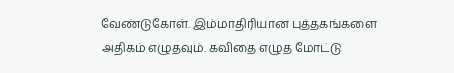வேண்டுகோள். இம்மாதிரியான புத்தகங்களை அதிகம் எழுதவும். கவிதை எழுத மோட்டு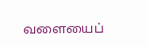வளையைப்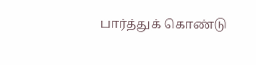பார்த்துக் கொண்டு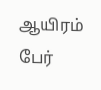ஆயிரம் பேர்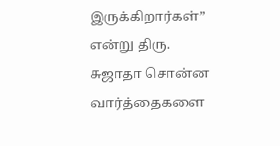இருக்கிறார்கள்”
என்று திரு. சுஜாதா சொன்ன வார்த்தைகளை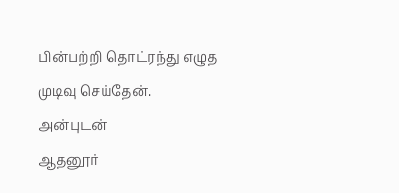பின்பற்றி தொட்ரந்து எழுத முடிவு செய்தேன்.
அன்புடன்
ஆதனூர்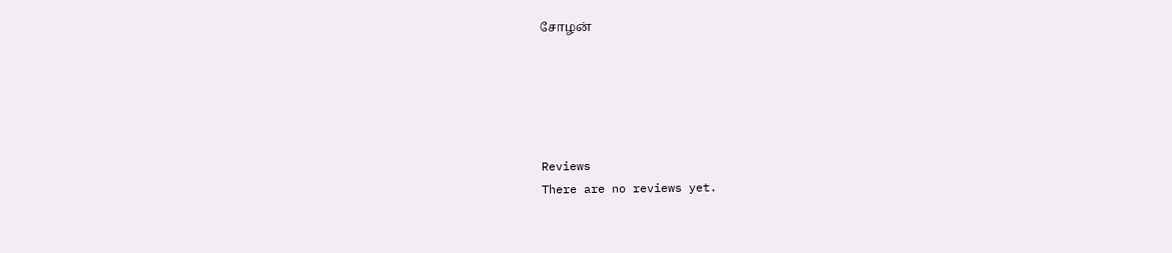சோழன்





Reviews
There are no reviews yet.